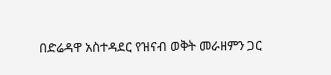በድሬዳዋ አስተዳደር የዝናብ ወቅት መራዘምን ጋር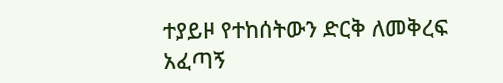ተያይዞ የተከሰትውን ድርቅ ለመቅረፍ አፈጣኝ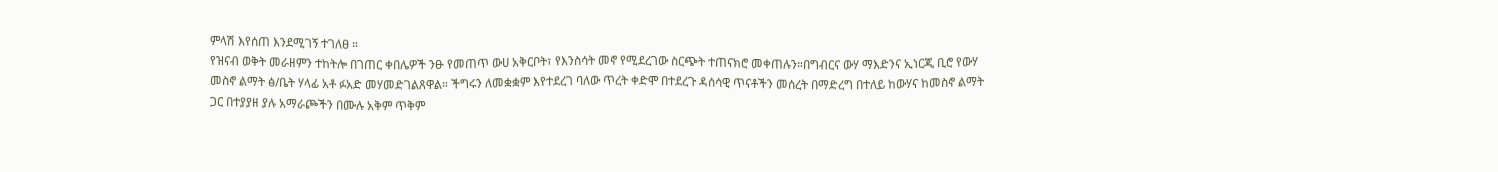ምላሽ እየሰጠ እንደሚገኝ ተገለፀ ።
የዝናብ ወቅት መራዘምን ተከትሎ በገጠር ቀበሌዎች ንፁ የመጠጥ ውሀ አቅርቦት፣ የእንስሳት መኖ የሚደረገው ስርጭት ተጠናክሮ መቀጠሉን።በግብርና ውሃ ማእድንና ኢነርጂ ቢሮ የውሃ መስኖ ልማት ፅ/ቤት ሃላፊ አቶ ፉአድ መሃመድገልጸዋል። ችግሩን ለመቋቋም እየተደረገ ባለው ጥረት ቀድሞ በተደረጉ ዳሰሳዊ ጥናቶችን መሰረት በማድረግ በተለይ ከውሃና ከመስኖ ልማት ጋር በተያያዘ ያሉ አማራጮችን በሙሉ አቅም ጥቅም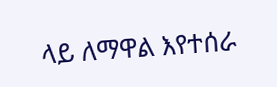ላይ ለማዋል እየተሰራ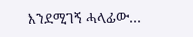እንደሚገኝ ሓላፊው…